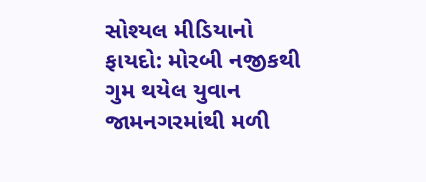સોશ્યલ મીડિયાનો ફાયદો: મોરબી નજીકથી ગુમ થયેલ યુવાન જામનગરમાંથી મળી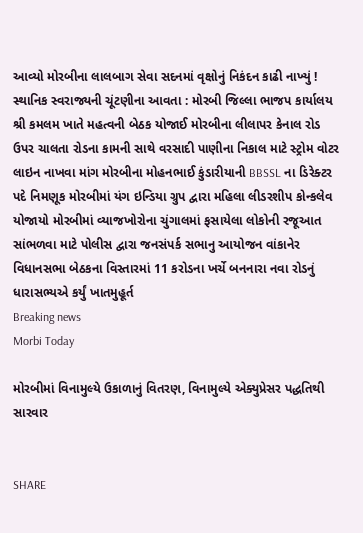આવ્યો મોરબીના લાલબાગ સેવા સદનમાં વૃક્ષોનું નિકંદન કાઢી નાખ્યું ! સ્થાનિક સ્વરાજ્યની ચૂંટણીના આવતા : મોરબી જિલ્લા ભાજપ કાર્યાલય શ્રી કમલમ ખાતે મહત્વની બેઠક યોજાઈ મોરબીના લીલાપર કેનાલ રોડ ઉપર ચાલતા રોડના કામની સાથે વરસાદી પાણીના નિકાલ માટે સ્ટ્રોમ વોટર લાઇન નાખવા માંગ મોરબીના મોહનભાઈ કુંડારીયાની BBSSL ના ડિરેક્ટર પદે નિમણૂક મોરબીમાં યંગ ઇન્ડિયા ગ્રુપ દ્વારા મહિલા લીડરશીપ કોન્કલેવ યોજાયો મોરબીમાં વ્યાજખોરોના ચુંગાલમાં ફસાયેલા લોકોની રજૂઆત સાંભળવા માટે પોલીસ દ્વારા જનસંપર્ક સભાનુ આયોજન વાંકાનેર વિધાનસભા બેઠકના વિસ્તારમાં 11 કરોડના ખર્ચે બનનારા નવા રોડનું ધારાસભ્યએ કર્યું ખાતમુહૂર્ત
Breaking news
Morbi Today

મોરબીમાં વિનામુલ્યે ઉકાળાનું વિતરણ, વિનામુલ્યે એક્યુપ્રેસર પદ્ધતિથી સારવાર


SHARE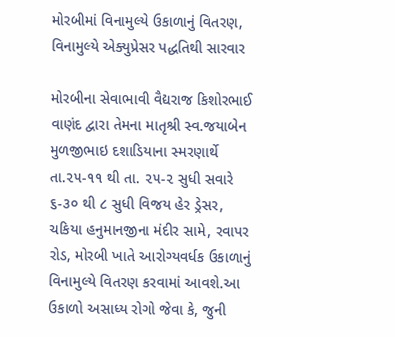મોરબીમાં વિનામુલ્યે ઉકાળાનું વિતરણ, વિનામુલ્યે એક્યુપ્રેસર પદ્ધતિથી સારવાર

મોરબીના સેવાભાવી વૈદ્યરાજ કિશોરભાઈ વાણંદ દ્વારા તેમના માતૃશ્રી સ્વ.જયાબેન મુળજીભાઇ દશાડિયાના સ્મરણાર્થે તા.૨૫-૧૧ થી તા. ૨૫-૨ સુધી સવારે ૬-૩૦ થી ૮ સુધી વિજય હેર ડ્રેસર, ચકિયા હનુમાનજીના મંદીર સામે, રવાપર રોડ, મોરબી ખાતે આરોગ્યવર્ધક ઉકાળાનું વિનામુલ્યે વિતરણ કરવામાં આવશે.આ ઉકાળો અસાધ્ય રોગો જેવા કે, જુની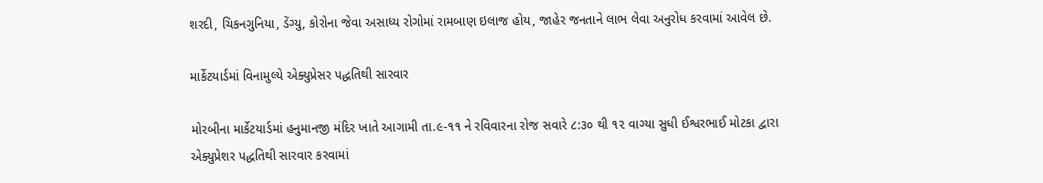શરદી, ચિકનગુનિયા, ડેંગ્યુ, કોરોના જેવા અસાધ્ય રોગોમાં રામબાણ ઇલાજ હોય, જાહેર જનતાને લાભ લેવા અનુરોધ કરવામાં આવેલ છે.

માર્કેટયાર્ડમાં વિનામુલ્યે એક્યુપ્રેસર પદ્ધતિથી સારવાર

મોરબીના માર્કેટયાર્ડમાં હનુમાનજી મંદિર ખાતે આગામી તા.૯-૧૧ ને રવિવારના રોજ સવારે ૮:૩૦ થી ૧૨ વાગ્યા સુધી ઈશ્વરભાઈ મોટકા દ્વારા એક્યુપ્રેશર પદ્ધતિથી સારવાર કરવામાં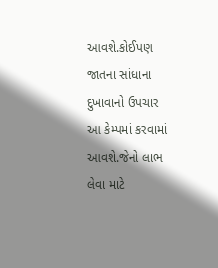આવશે.કોઈપણ જાતના સાંધાના દુખાવાનો ઉપચાર આ કેમ્પમાં કરવામાં આવશે.જેનો લાભ લેવા માટે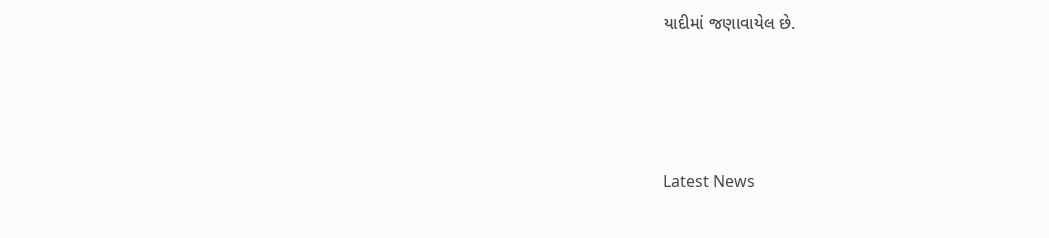યાદીમાં જણાવાયેલ છે.






Latest News